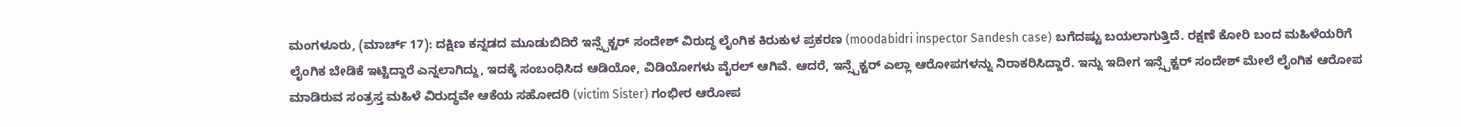ಮಂಗಳೂರು, (ಮಾರ್ಚ್ 17): ದಕ್ಷಿಣ ಕನ್ನಡದ ಮೂಡುಬಿದಿರೆ ಇನ್ಸ್ಪೆಕ್ಟರ್ ಸಂದೇಶ್ ವಿರುದ್ಧ ಲೈಂಗಿಕ ಕಿರುಕುಳ ಪ್ರಕರಣ (moodabidri inspector Sandesh case) ಬಗೆದಷ್ಟು ಬಯಲಾಗುತ್ತಿದೆ. ರಕ್ಷಣೆ ಕೋರಿ ಬಂದ ಮಹಿಳೆಯರಿಗೆ ಲೈಂಗಿಕ ಬೇಡಿಕೆ ಇಟ್ಟಿದ್ದಾರೆ ಎನ್ನಲಾಗಿದ್ದು, ಇದಕ್ಕೆ ಸಂಬಂಧಿಸಿದ ಆಡಿಯೋ, ವಿಡಿಯೋಗಳು ವೈರಲ್ ಆಗಿವೆ. ಆದರೆ, ಇನ್ಸ್ಪೆಕ್ಟರ್ ಎಲ್ಲಾ ಆರೋಪಗಳನ್ನು ನಿರಾಕರಿಸಿದ್ದಾರೆ. ಇನ್ನು ಇದೀಗ ಇನ್ಸ್ಪೆಕ್ಟರ್ ಸಂದೇಶ್ ಮೇಲೆ ಲೈಂಗಿಕ ಆರೋಪ ಮಾಡಿರುವ ಸಂತ್ರಸ್ತ ಮಹಿಳೆ ವಿರುದ್ಧವೇ ಆಕೆಯ ಸಹೋದರಿ (victim Sister) ಗಂಭೀರ ಆರೋಪ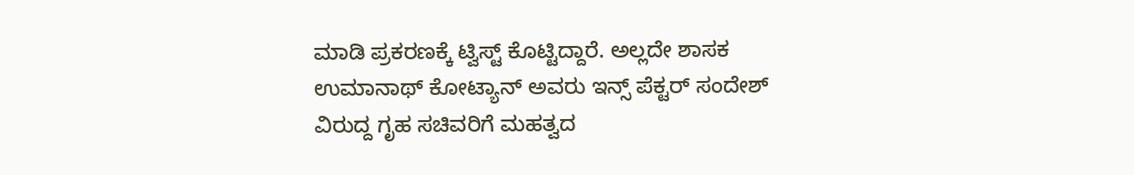ಮಾಡಿ ಪ್ರಕರಣಕ್ಕೆ ಟ್ವಿಸ್ಟ್ ಕೊಟ್ಟಿದ್ದಾರೆ. ಅಲ್ಲದೇ ಶಾಸಕ ಉಮಾನಾಥ್ ಕೋಟ್ಯಾನ್ ಅವರು ಇನ್ಸ್ ಪೆಕ್ಟರ್ ಸಂದೇಶ್ ವಿರುದ್ದ ಗೃಹ ಸಚಿವರಿಗೆ ಮಹತ್ವದ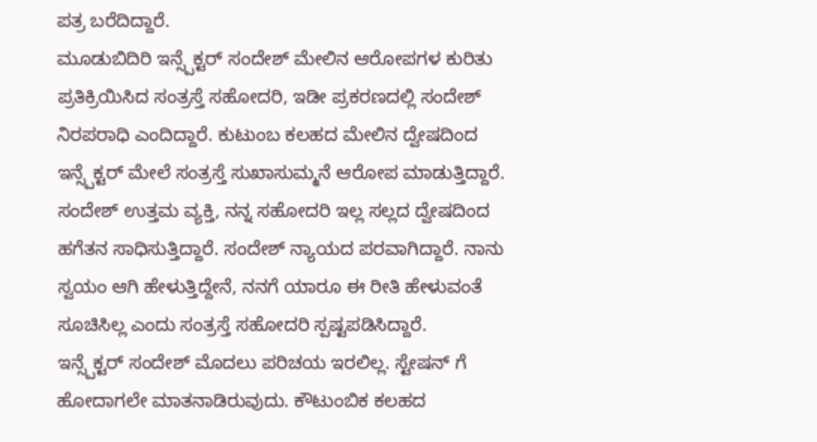ಪತ್ರ ಬರೆದಿದ್ದಾರೆ.
ಮೂಡುಬಿದಿರಿ ಇನ್ಸ್ಪೆಕ್ಟರ್ ಸಂದೇಶ್ ಮೇಲಿನ ಆರೋಪಗಳ ಕುರಿತು ಪ್ರತಿಕ್ರಿಯಿಸಿದ ಸಂತ್ರಸ್ತೆ ಸಹೋದರಿ, ಇಡೀ ಪ್ರಕರಣದಲ್ಲಿ ಸಂದೇಶ್ ನಿರಪರಾಧಿ ಎಂದಿದ್ದಾರೆ. ಕುಟುಂಬ ಕಲಹದ ಮೇಲಿನ ದ್ವೇಷದಿಂದ ಇನ್ಸ್ಪೆಕ್ಟರ್ ಮೇಲೆ ಸಂತ್ರಸ್ತೆ ಸುಖಾಸುಮ್ಮನೆ ಆರೋಪ ಮಾಡುತ್ತಿದ್ದಾರೆ. ಸಂದೇಶ್ ಉತ್ತಮ ವ್ಯಕ್ತಿ, ನನ್ನ ಸಹೋದರಿ ಇಲ್ಲ ಸಲ್ಲದ ದ್ವೇಷದಿಂದ ಹಗೆತನ ಸಾಧಿಸುತ್ತಿದ್ದಾರೆ. ಸಂದೇಶ್ ನ್ಯಾಯದ ಪರವಾಗಿದ್ದಾರೆ. ನಾನು ಸ್ವಯಂ ಆಗಿ ಹೇಳುತ್ತಿದ್ದೇನೆ, ನನಗೆ ಯಾರೂ ಈ ರೀತಿ ಹೇಳುವಂತೆ ಸೂಚಿಸಿಲ್ಲ ಎಂದು ಸಂತ್ರಸ್ತೆ ಸಹೋದರಿ ಸ್ಪಷ್ಟಪಡಿಸಿದ್ದಾರೆ.
ಇನ್ಸ್ಪೆಕ್ಟರ್ ಸಂದೇಶ್ ಮೊದಲು ಪರಿಚಯ ಇರಲಿಲ್ಲ. ಸ್ಟೇಷನ್ ಗೆ ಹೋದಾಗಲೇ ಮಾತನಾಡಿರುವುದು. ಕೌಟುಂಬಿಕ ಕಲಹದ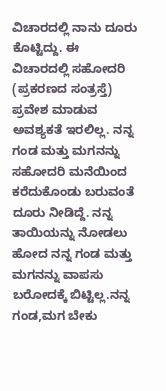ವಿಚಾರದಲ್ಲಿ ನಾನು ದೂರು ಕೊಟ್ಟಿದ್ದು. ಈ ವಿಚಾರದಲ್ಲಿ ಸಹೋದರಿ (ಪ್ರಕರಣದ ಸಂತ್ರಸ್ತೆ) ಪ್ರವೇಶ ಮಾಡುವ ಅವಶ್ಯಕತೆ ಇರಲಿಲ್ಲ. ನನ್ನ ಗಂಡ ಮತ್ತು ಮಗನನ್ನು ಸಹೋದರಿ ಮನೆಯಿಂದ ಕರೆದುಕೊಂಡು ಬರುವಂತೆ ದೂರು ನೀಡಿದ್ದೆ. ನನ್ನ ತಾಯಿಯನ್ನು ನೋಡಲು ಹೋದ ನನ್ನ ಗಂಡ ಮತ್ತು ಮಗನನ್ನು ವಾಪಸು ಬರೋದಕ್ಕೆ ಬಿಟ್ಟಿಲ್ಲ.ನನ್ನ ಗಂಡ,ಮಗ ಬೇಕು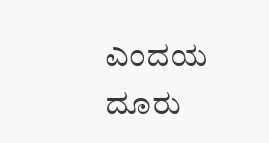ಎಂದಯ ದೂರು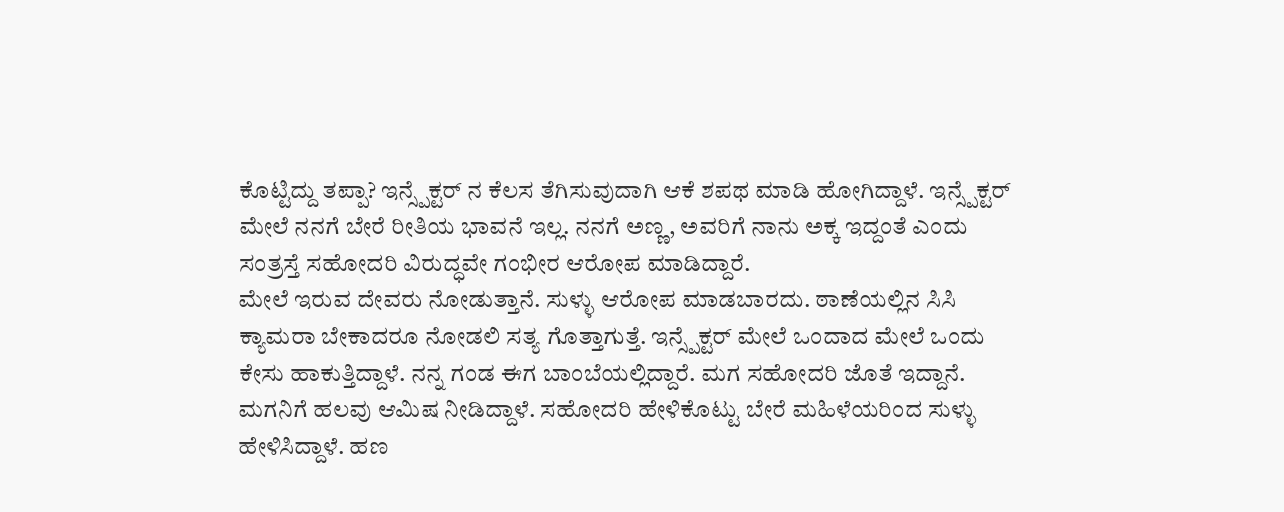ಕೊಟ್ಟಿದ್ದು ತಪ್ಪಾ? ಇನ್ಸ್ಪೆಕ್ಟರ್ ನ ಕೆಲಸ ತೆಗಿಸುವುದಾಗಿ ಆಕೆ ಶಪಥ ಮಾಡಿ ಹೋಗಿದ್ದಾಳೆ. ಇನ್ಸ್ಪೆಕ್ಟರ್ ಮೇಲೆ ನನಗೆ ಬೇರೆ ರೀತಿಯ ಭಾವನೆ ಇಲ್ಲ. ನನಗೆ ಅಣ್ಣ, ಅವರಿಗೆ ನಾನು ಅಕ್ಕ ಇದ್ದಂತೆ ಎಂದು ಸಂತ್ರಸ್ತೆ ಸಹೋದರಿ ವಿರುದ್ಧವೇ ಗಂಭೀರ ಆರೋಪ ಮಾಡಿದ್ದಾರೆ.
ಮೇಲೆ ಇರುವ ದೇವರು ನೋಡುತ್ತಾನೆ. ಸುಳ್ಳು ಆರೋಪ ಮಾಡಬಾರದು. ಠಾಣೆಯಲ್ಲಿನ ಸಿಸಿ ಕ್ಯಾಮರಾ ಬೇಕಾದರೂ ನೋಡಲಿ ಸತ್ಯ ಗೊತ್ತಾಗುತ್ತೆ. ಇನ್ಸ್ಪೆಕ್ಟರ್ ಮೇಲೆ ಒಂದಾದ ಮೇಲೆ ಒಂದು ಕೇಸು ಹಾಕುತ್ತಿದ್ದಾಳೆ. ನನ್ನ ಗಂಡ ಈಗ ಬಾಂಬೆಯಲ್ಲಿದ್ದಾರೆ. ಮಗ ಸಹೋದರಿ ಜೊತೆ ಇದ್ದಾನೆ. ಮಗನಿಗೆ ಹಲವು ಆಮಿಷ ನೀಡಿದ್ದಾಳೆ. ಸಹೋದರಿ ಹೇಳಿಕೊಟ್ಟು ಬೇರೆ ಮಹಿಳೆಯರಿಂದ ಸುಳ್ಳು ಹೇಳಿಸಿದ್ದಾಳೆ. ಹಣ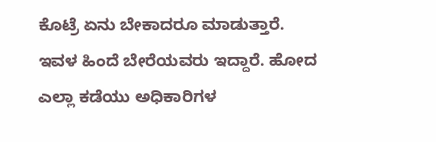ಕೊಟ್ರೆ ಏನು ಬೇಕಾದರೂ ಮಾಡುತ್ತಾರೆ. ಇವಳ ಹಿಂದೆ ಬೇರೆಯವರು ಇದ್ದಾರೆ. ಹೋದ ಎಲ್ಲಾ ಕಡೆಯು ಅಧಿಕಾರಿಗಳ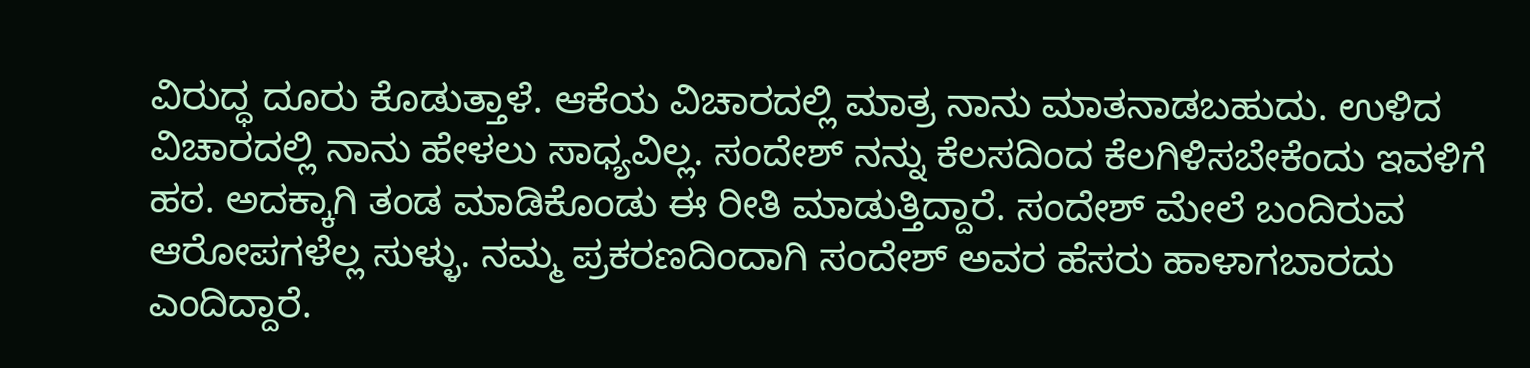ವಿರುದ್ಧ ದೂರು ಕೊಡುತ್ತಾಳೆ. ಆಕೆಯ ವಿಚಾರದಲ್ಲಿ ಮಾತ್ರ ನಾನು ಮಾತನಾಡಬಹುದು. ಉಳಿದ ವಿಚಾರದಲ್ಲಿ ನಾನು ಹೇಳಲು ಸಾಧ್ಯವಿಲ್ಲ. ಸಂದೇಶ್ ನನ್ನು ಕೆಲಸದಿಂದ ಕೆಲಗಿಳಿಸಬೇಕೆಂದು ಇವಳಿಗೆ ಹಠ. ಅದಕ್ಕಾಗಿ ತಂಡ ಮಾಡಿಕೊಂಡು ಈ ರೀತಿ ಮಾಡುತ್ತಿದ್ದಾರೆ. ಸಂದೇಶ್ ಮೇಲೆ ಬಂದಿರುವ ಆರೋಪಗಳೆಲ್ಲ ಸುಳ್ಳು. ನಮ್ಮ ಪ್ರಕರಣದಿಂದಾಗಿ ಸಂದೇಶ್ ಅವರ ಹೆಸರು ಹಾಳಾಗಬಾರದು ಎಂದಿದ್ದಾರೆ.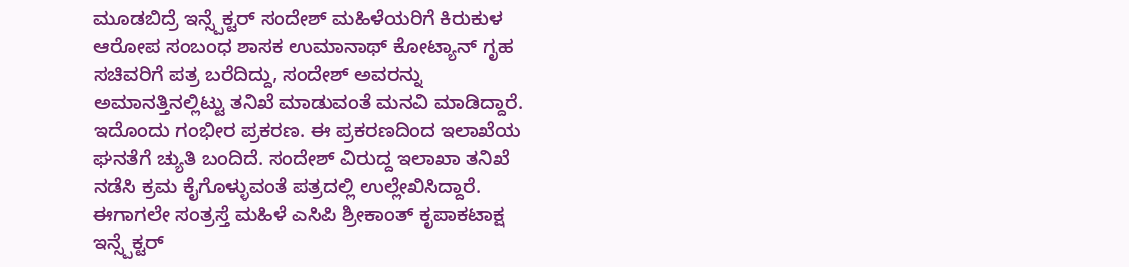ಮೂಡಬಿದ್ರೆ ಇನ್ಸ್ಪೆಕ್ಟರ್ ಸಂದೇಶ್ ಮಹಿಳೆಯರಿಗೆ ಕಿರುಕುಳ ಆರೋಪ ಸಂಬಂಧ ಶಾಸಕ ಉಮಾನಾಥ್ ಕೋಟ್ಯಾನ್ ಗೃಹ ಸಚಿವರಿಗೆ ಪತ್ರ ಬರೆದಿದ್ದು, ಸಂದೇಶ್ ಅವರನ್ನು ಅಮಾನತ್ತಿನಲ್ಲಿಟ್ಟು ತನಿಖೆ ಮಾಡುವಂತೆ ಮನವಿ ಮಾಡಿದ್ದಾರೆ. ಇದೊಂದು ಗಂಭೀರ ಪ್ರಕರಣ. ಈ ಪ್ರಕರಣದಿಂದ ಇಲಾಖೆಯ ಘನತೆಗೆ ಚ್ಯುತಿ ಬಂದಿದೆ. ಸಂದೇಶ್ ವಿರುದ್ದ ಇಲಾಖಾ ತನಿಖೆ ನಡೆಸಿ ಕ್ರಮ ಕೈಗೊಳ್ಳುವಂತೆ ಪತ್ರದಲ್ಲಿ ಉಲ್ಲೇಖಿಸಿದ್ದಾರೆ.
ಈಗಾಗಲೇ ಸಂತ್ರಸ್ತೆ ಮಹಿಳೆ ಎಸಿಪಿ ಶ್ರೀಕಾಂತ್ ಕೃಪಾಕಟಾಕ್ಷ ಇನ್ಸ್ಪೆಕ್ಟರ್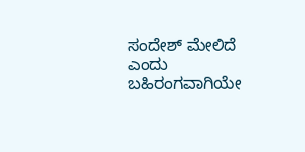ಸಂದೇಶ್ ಮೇಲಿದೆ ಎಂದು ಬಹಿರಂಗವಾಗಿಯೇ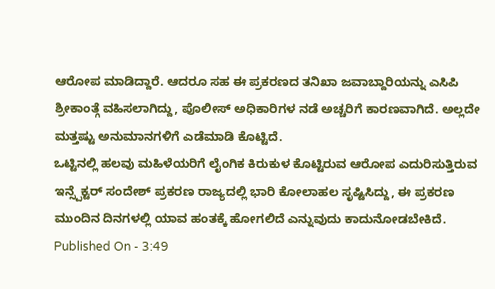ಆರೋಪ ಮಾಡಿದ್ದಾರೆ. ಆದರೂ ಸಹ ಈ ಪ್ರಕರಣದ ತನಿಖಾ ಜವಾಬ್ದಾರಿಯನ್ನು ಎಸಿಪಿ ಶ್ರೀಕಾಂತ್ಗೆ ವಹಿಸಲಾಗಿದ್ದು, ಪೊಲೀಸ್ ಅಧಿಕಾರಿಗಳ ನಡೆ ಅಚ್ಚರಿಗೆ ಕಾರಣವಾಗಿದೆ. ಅಲ್ಲದೇ ಮತ್ತಷ್ಟು ಅನುಮಾನಗಳಿಗೆ ಎಡೆಮಾಡಿ ಕೊಟ್ಟಿದೆ.
ಒಟ್ಟಿನಲ್ಲಿ ಹಲವು ಮಹಿಳೆಯರಿಗೆ ಲೈಂಗಿಕ ಕಿರುಕುಳ ಕೊಟ್ಟಿರುವ ಆರೋಪ ಎದುರಿಸುತ್ತಿರುವ ಇನ್ಸ್ಪೆಕ್ಟರ್ ಸಂದೇಶ್ ಪ್ರಕರಣ ರಾಜ್ಯದಲ್ಲಿ ಭಾರಿ ಕೋಲಾಹಲ ಸೃಷ್ಟಿಸಿದ್ದು, ಈ ಪ್ರಕರಣ ಮುಂದಿನ ದಿನಗಳಲ್ಲಿ ಯಾವ ಹಂತಕ್ಕೆ ಹೋಗಲಿದೆ ಎನ್ನುವುದು ಕಾದುನೋಡಬೇಕಿದೆ.
Published On - 3:49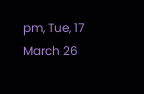pm, Tue, 17 March 26